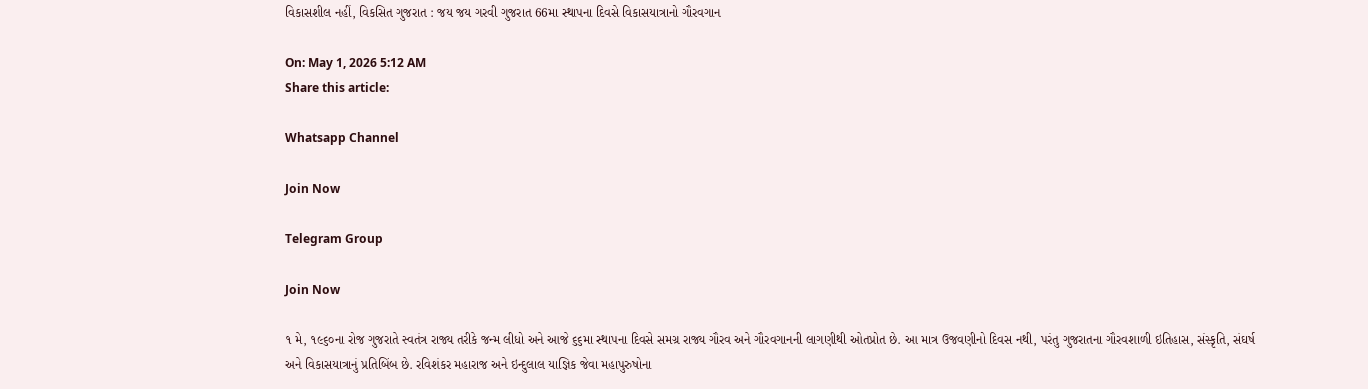વિકાસશીલ નહીં, વિકસિત ગુજરાત : જય જય ગરવી ગુજરાત 66મા સ્થાપના દિવસે વિકાસયાત્રાનો ગૌરવગાન

On: May 1, 2026 5:12 AM
Share this article:

Whatsapp Channel

Join Now

Telegram Group

Join Now

૧ મે, ૧૯૬૦ના રોજ ગુજરાતે સ્વતંત્ર રાજ્ય તરીકે જન્મ લીધો અને આજે ૬૬મા સ્થાપના દિવસે સમગ્ર રાજ્ય ગૌરવ અને ગૌરવગાનની લાગણીથી ઓતપ્રોત છે. આ માત્ર ઉજવણીનો દિવસ નથી, પરંતુ ગુજરાતના ગૌરવશાળી ઇતિહાસ, સંસ્કૃતિ, સંઘર્ષ અને વિકાસયાત્રાનું પ્રતિબિંબ છે. રવિશંકર મહારાજ અને ઇન્દુલાલ યાજ્ઞિક જેવા મહાપુરુષોના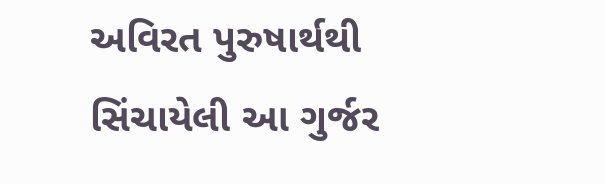અવિરત પુરુષાર્થથી સિંચાયેલી આ ગુર્જર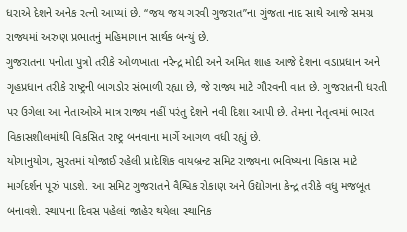ધરાએ દેશને અનેક રત્નો આપ્યાં છે. “જય જય ગરવી ગુજરાત”ના ગુંજતા નાદ સાથે આજે સમગ્ર રાજ્યમાં અરુણ પ્રભાતનું મહિમાગાન સાર્થક બન્યું છે.
ગુજરાતના પનોતા પુત્રો તરીકે ઓળખાતા નરેન્દ્ર મોદી અને અમિત શાહ આજે દેશના વડાપ્રધાન અને ગૃહપ્રધાન તરીકે રાષ્ટ્રની બાગડોર સંભાળી રહ્યા છે, જે રાજ્ય માટે ગૌરવની વાત છે. ગુજરાતની ધરતી પર ઉગેલા આ નેતાઓએ માત્ર રાજ્ય નહીં પરંતુ દેશને નવી દિશા આપી છે. તેમના નેતૃત્વમાં ભારત વિકાસશીલમાંથી વિકસિત રાષ્ટ્ર બનવાના માર્ગે આગળ વધી રહ્યું છે.
યોગાનુયોગ, સુરતમાં યોજાઈ રહેલી પ્રાદેશિક વાયબ્રન્ટ સમિટ રાજ્યના ભવિષ્યના વિકાસ માટે માર્ગદર્શન પૂરું પાડશે. આ સમિટ ગુજરાતને વૈશ્વિક રોકાણ અને ઉદ્યોગના કેન્દ્ર તરીકે વધુ મજબૂત બનાવશે. સ્થાપના દિવસ પહેલાં જાહેર થયેલા સ્થાનિક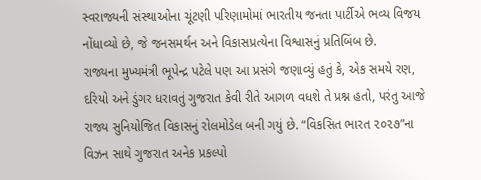સ્વરાજ્યની સંસ્થાઓના ચૂંટણી પરિણામોમાં ભારતીય જનતા પાર્ટીએ ભવ્ય વિજય નોંધાવ્યો છે, જે જનસમર્થન અને વિકાસપ્રત્યેના વિશ્વાસનું પ્રતિબિંબ છે.
રાજ્યના મુખ્યમંત્રી ભૂપેન્દ્ર પટેલે પણ આ પ્રસંગે જણાવ્યું હતું કે, એક સમયે રણ, દરિયો અને ડુંગર ધરાવતું ગુજરાત કેવી રીતે આગળ વધશે તે પ્રશ્ન હતો, પરંતુ આજે રાજ્ય સુનિયોજિત વિકાસનું રોલમોડેલ બની ગયું છે. “વિકસિત ભારત ૨૦૨૭”ના વિઝન સાથે ગુજરાત અનેક પ્રકલ્પો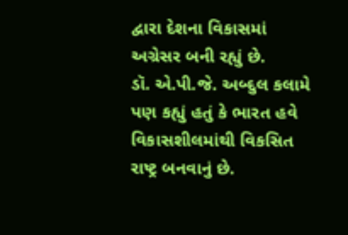દ્વારા દેશના વિકાસમાં અગ્રેસર બની રહ્યું છે.
ડૉ. એ.પી.જે. અબ્દુલ કલામે પણ કહ્યું હતું કે ભારત હવે વિકાસશીલમાંથી વિકસિત રાષ્ટ્ર બનવાનું છે.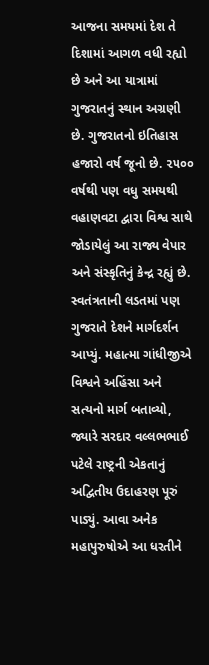આજના સમયમાં દેશ તે દિશામાં આગળ વધી રહ્યો છે અને આ યાત્રામાં ગુજરાતનું સ્થાન અગ્રણી છે. ગુજરાતનો ઇતિહાસ હજારો વર્ષ જૂનો છે. ૨૫૦૦ વર્ષથી પણ વધુ સમયથી વહાણવટા દ્વારા વિશ્વ સાથે જોડાયેલું આ રાજ્ય વેપાર અને સંસ્કૃતિનું કેન્દ્ર રહ્યું છે.
સ્વતંત્રતાની લડતમાં પણ ગુજરાતે દેશને માર્ગદર્શન આપ્યું. મહાત્મા ગાંધીજીએ વિશ્વને અહિંસા અને સત્યનો માર્ગ બતાવ્યો, જ્યારે સરદાર વલ્લભભાઈ પટેલે રાષ્ટ્રની એકતાનું અદ્વિતીય ઉદાહરણ પૂરું પાડ્યું. આવા અનેક મહાપુરુષોએ આ ધરતીને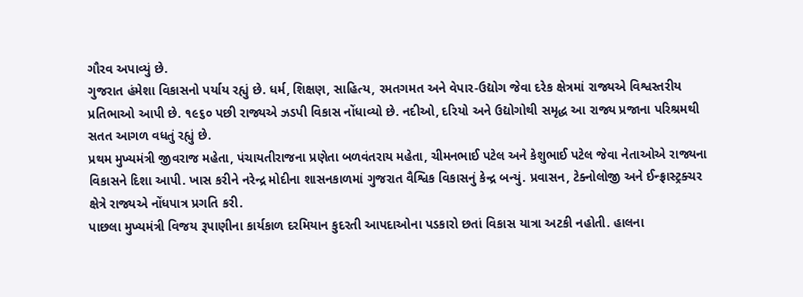ગૌરવ અપાવ્યું છે.
ગુજરાત હંમેશા વિકાસનો પર્યાય રહ્યું છે. ધર્મ, શિક્ષણ, સાહિત્ય, રમતગમત અને વેપાર-ઉદ્યોગ જેવા દરેક ક્ષેત્રમાં રાજ્યએ વિશ્વસ્તરીય પ્રતિભાઓ આપી છે. ૧૯૬૦ પછી રાજ્યએ ઝડપી વિકાસ નોંધાવ્યો છે. નદીઓ, દરિયો અને ઉદ્યોગોથી સમૃદ્ધ આ રાજ્ય પ્રજાના પરિશ્રમથી સતત આગળ વધતું રહ્યું છે.
પ્રથમ મુખ્યમંત્રી જીવરાજ મહેતા, પંચાયતીરાજના પ્રણેતા બળવંતરાય મહેતા, ચીમનભાઈ પટેલ અને કેશુભાઈ પટેલ જેવા નેતાઓએ રાજ્યના વિકાસને દિશા આપી. ખાસ કરીને નરેન્દ્ર મોદીના શાસનકાળમાં ગુજરાત વૈશ્વિક વિકાસનું કેન્દ્ર બન્યું. પ્રવાસન, ટેક્નોલોજી અને ઈન્ફ્રાસ્ટ્રક્ચર ક્ષેત્રે રાજ્યએ નોંધપાત્ર પ્રગતિ કરી.
પાછલા મુખ્યમંત્રી વિજય રૂપાણીના કાર્યકાળ દરમિયાન કુદરતી આપદાઓના પડકારો છતાં વિકાસ યાત્રા અટકી નહોતી. હાલના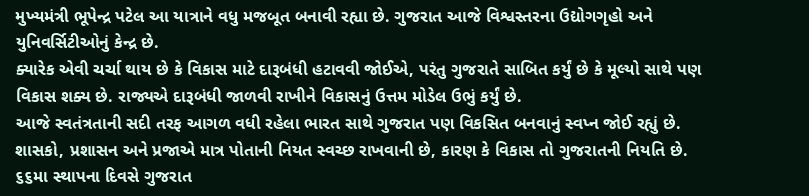મુખ્યમંત્રી ભૂપેન્દ્ર પટેલ આ યાત્રાને વધુ મજબૂત બનાવી રહ્યા છે. ગુજરાત આજે વિશ્વસ્તરના ઉદ્યોગગૃહો અને યુનિવર્સિટીઓનું કેન્દ્ર છે.
ક્યારેક એવી ચર્ચા થાય છે કે વિકાસ માટે દારૂબંધી હટાવવી જોઈએ, પરંતુ ગુજરાતે સાબિત કર્યું છે કે મૂલ્યો સાથે પણ વિકાસ શક્ય છે. રાજ્યએ દારૂબંધી જાળવી રાખીને વિકાસનું ઉત્તમ મોડેલ ઉભું કર્યું છે.
આજે સ્વતંત્રતાની સદી તરફ આગળ વધી રહેલા ભારત સાથે ગુજરાત પણ વિકસિત બનવાનું સ્વપ્ન જોઈ રહ્યું છે. શાસકો, પ્રશાસન અને પ્રજાએ માત્ર પોતાની નિયત સ્વચ્છ રાખવાની છે, કારણ કે વિકાસ તો ગુજરાતની નિયતિ છે.
૬૬મા સ્થાપના દિવસે ગુજરાત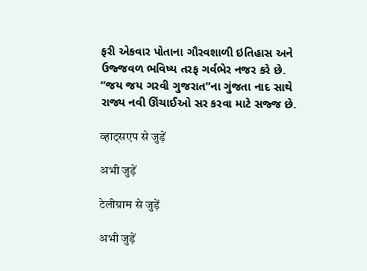ફરી એકવાર પોતાના ગૌરવશાળી ઇતિહાસ અને ઉજ્જવળ ભવિષ્ય તરફ ગર્વભેર નજર કરે છે. “જય જય ગરવી ગુજરાત”ના ગુંજતા નાદ સાથે રાજ્ય નવી ઊંચાઈઓ સર કરવા માટે સજ્જ છે.

व्हाट्सएप से जुड़ें

अभी जुड़ें

टेलीग्राम से जुड़ें

अभी जुड़ें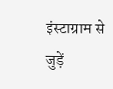इंस्टाग्राम से जुड़ें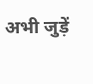अभी जुड़ें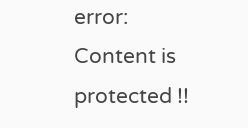error: Content is protected !!